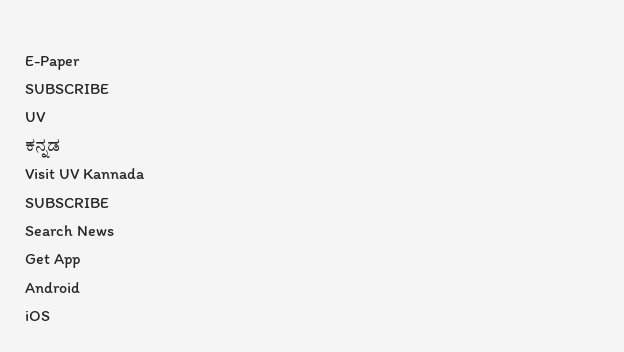E-Paper
SUBSCRIBE
UV
ಕನ್ನಡ
Visit UV Kannada
SUBSCRIBE
Search News
Get App
Android
iOS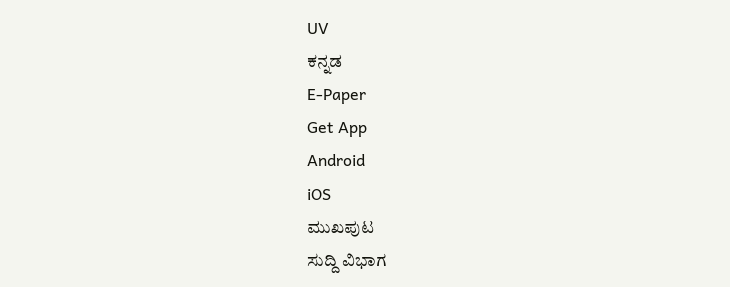UV
ಕನ್ನಡ
E-Paper
Get App
Android
iOS
ಮುಖಪುಟ
ಸುದ್ದಿ ವಿಭಾಗ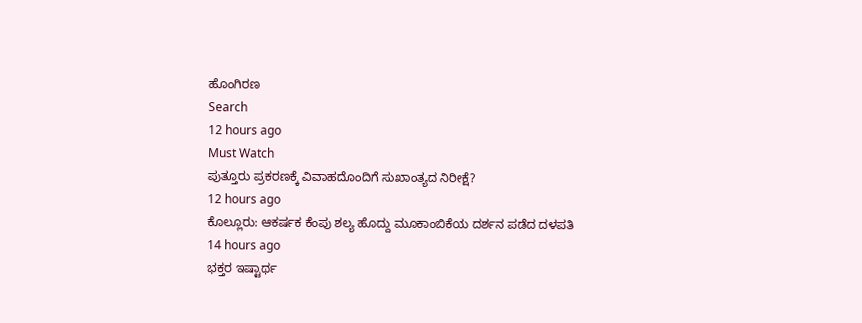ಹೊಂಗಿರಣ
Search
12 hours ago
Must Watch
ಪುತ್ತೂರು ಪ್ರಕರಣಕ್ಕೆ ವಿವಾಹದೊಂದಿಗೆ ಸುಖಾಂತ್ಯದ ನಿರೀಕ್ಷೆ?
12 hours ago
ಕೊಲ್ಲೂರು: ಆಕರ್ಷಕ ಕೆಂಪು ಶಲ್ಯ ಹೊದ್ದು ಮೂಕಾಂಬಿಕೆಯ ದರ್ಶನ ಪಡೆದ ದಳಪತಿ
14 hours ago
ಭಕ್ತರ ಇಷ್ಟಾರ್ಥ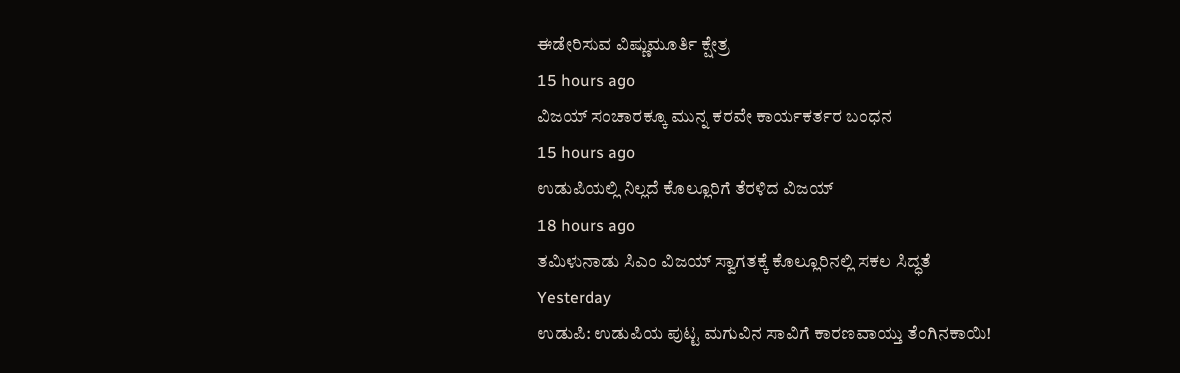ಈಡೇರಿಸುವ ವಿಷ್ಣುಮೂರ್ತಿ ಕ್ಷೇತ್ರ
15 hours ago
ವಿಜಯ್ ಸಂಚಾರಕ್ಕೂ ಮುನ್ನ ಕರವೇ ಕಾರ್ಯಕರ್ತರ ಬಂಧನ
15 hours ago
ಉಡುಪಿಯಲ್ಲಿ ನಿಲ್ಲದೆ ಕೊಲ್ಲೂರಿಗೆ ತೆರಳಿದ ವಿಜಯ್
18 hours ago
ತಮಿಳುನಾಡು ಸಿಎಂ ವಿಜಯ್ ಸ್ವಾಗತಕ್ಕೆ ಕೊಲ್ಲೂರಿನಲ್ಲಿ ಸಕಲ ಸಿದ್ಧತೆ
Yesterday
ಉಡುಪಿ: ಉಡುಪಿಯ ಪುಟ್ಟ ಮಗುವಿನ ಸಾವಿಗೆ ಕಾರಣವಾಯ್ತು ತೆಂಗಿನಕಾಯಿ!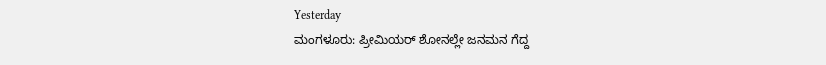Yesterday
ಮಂಗಳೂರು: ಪ್ರೀಮಿಯರ್ ಶೋನಲ್ಲೇ ಜನಮನ ಗೆದ್ದ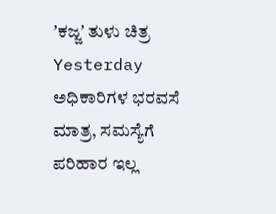ʼಕಜ್ಜʼ ತುಳು ಚಿತ್ರ
Yesterday
ಅಧಿಕಾರಿಗಳ ಭರವಸೆ ಮಾತ್ರ, ಸಮಸ್ಯೆಗೆ ಪರಿಹಾರ ಇಲ್ಲ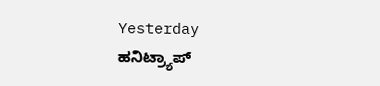Yesterday
ಹನಿಟ್ರ್ಯಾಪ್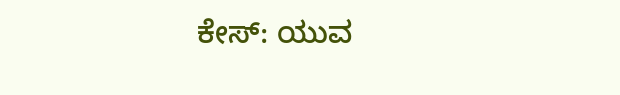ಕೇಸ್: ಯುವ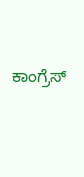ಕಾಂಗ್ರೆಸ್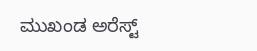ಮುಖಂಡ ಅರೆಸ್ಟ್